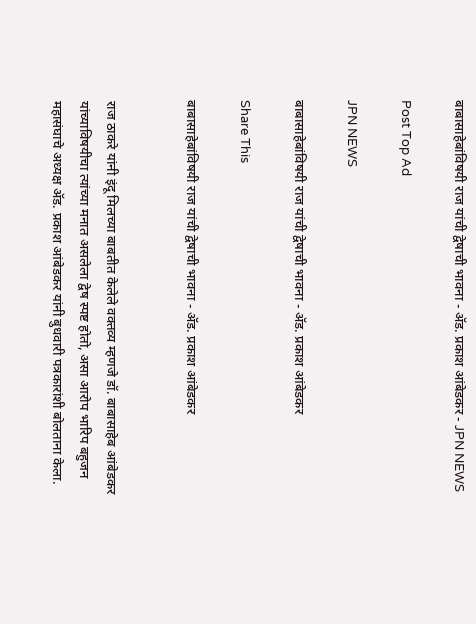बाबासाहेबांविषयी राज यांची द्वेषाची भावना - अ‍ॅड. प्रकाश आंबेडकर - JPN NEWS

Post Top Ad

JPN NEWS

बाबासाहेबांविषयी राज यांची द्वेषाची भावना - अ‍ॅड. प्रकाश आंबेडकर

Share This

बाबासाहेबांविषयी राज यांची द्वेषाची भावना - अ‍ॅड. प्रकाश आंबेडकर


राज ठाकरे यांनी इंदू मिलच्या बाबतीत केलेले वक्तव्य म्हणजे डॉ. बाबासाहेब आंबेडकर यांच्याविषयीचा त्यांच्या मनात असलेला द्वेष स्पष्ट होतो, असा आरोप भारिप बहुजन महासंघाचे अध्यक्ष अ‍ॅड. प्रकाश आंबेडकर यांनी बुधवारी पत्रकारांशी बोलताना केला.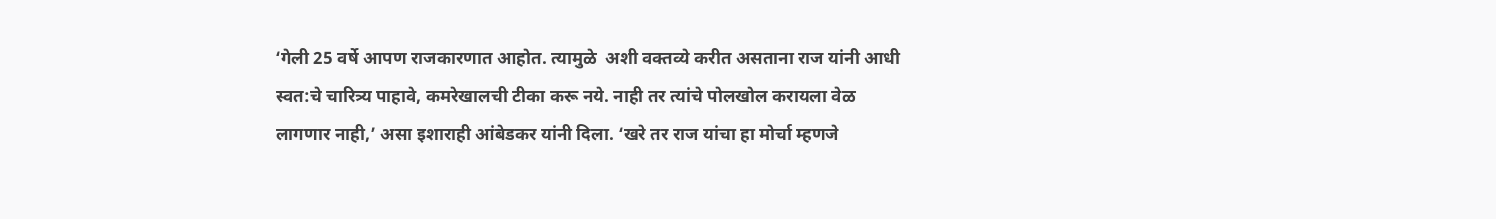‘गेली 25 वर्षे आपण राजकारणात आहोत. त्यामुळे  अशी वक्तव्ये करीत असताना राज यांनी आधी स्वत:चे चारित्र्य पाहावे, कमरेखालची टीका करू नये. नाही तर त्यांचे पोलखोल करायला वेळ लागणार नाही,’ असा इशाराही आंबेडकर यांनी दिला. ‘खरे तर राज यांचा हा मोर्चा म्हणजे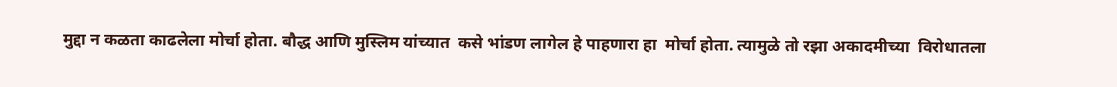मुद्दा न कळता काढलेला मोर्चा होता. बौद्ध आणि मुस्लिम यांच्यात  कसे भांडण लागेल हे पाहणारा हा  मोर्चा होता. त्यामुळे तो रझा अकादमीच्या  विरोधातला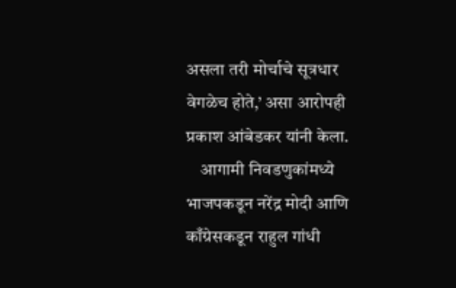असला तरी मोर्चाचे सूत्रधार वेगळेच होते,’ असा आरोपही प्रकाश आंबेडकर यांनी केला.
    आगामी निवडणुकांमध्ये भाजपकडून नरेंद्र मोदी आणि काँग्रेसकडून राहुल गांधी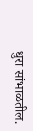धुरा सांभाळतील.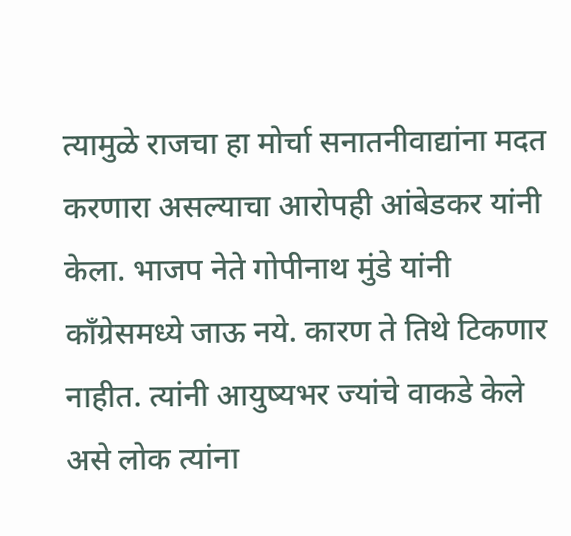त्यामुळे राजचा हा मोर्चा सनातनीवाद्यांना मदत करणारा असल्याचा आरोपही आंबेडकर यांनी केला. भाजप नेते गोपीनाथ मुंडे यांनी काँग्रेसमध्ये जाऊ नये. कारण ते तिथे टिकणार नाहीत. त्यांनी आयुष्यभर ज्यांचे वाकडे केले असे लोक त्यांना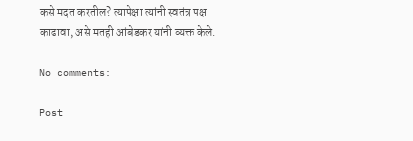कसे मदत करतील? त्यापेक्षा त्यांनी स्वतंत्र पक्ष काढावा, असे मतही आंबेडकर यांनी व्यक्त केले.

No comments:

Post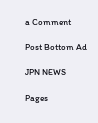a Comment

Post Bottom Ad

JPN NEWS

Pages